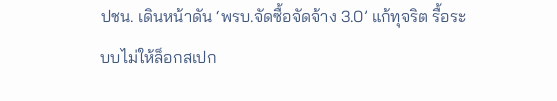ปชน. เดินหน้าดัน ‘พรบ.จัดซื้อจัดจ้าง 3.0’ แก้ทุจริต รื้อระบบไม่ให้ล็อกสเปก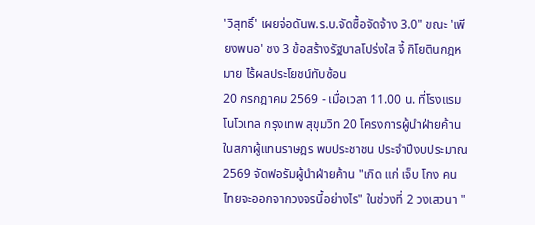'วิสุทธิ์' เผยจ่อดันพ.ร.บ.จัดซื้อจัดจ้าง 3.0" ขณะ 'เพียงพนอ' ชง 3 ข้อสร้างรัฐบาลโปร่งใส จี้ กิโยตินกฎหมาย ไร้ผลประโยชน์ทับซ้อน
20 กรกฎาคม 2569 - เมื่อเวลา 11.00 น. ที่โรงแรมโนโวเทล กรุงเทพ สุขุมวิท 20 โครงการผู้นำฝ่ายค้านในสภาผู้แทนราษฎร พบประชาชน ประจำปีงบประมาณ 2569 จัดฟอรัมผู้นำฝ่ายค้าน "เกิด แก่ เจ็บ โกง คนไทยจะออกจากวงจรนี้อย่างไร" ในช่วงที่ 2 วงเสวนา "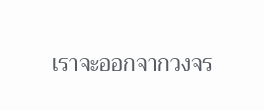เราจะออกจากวงจร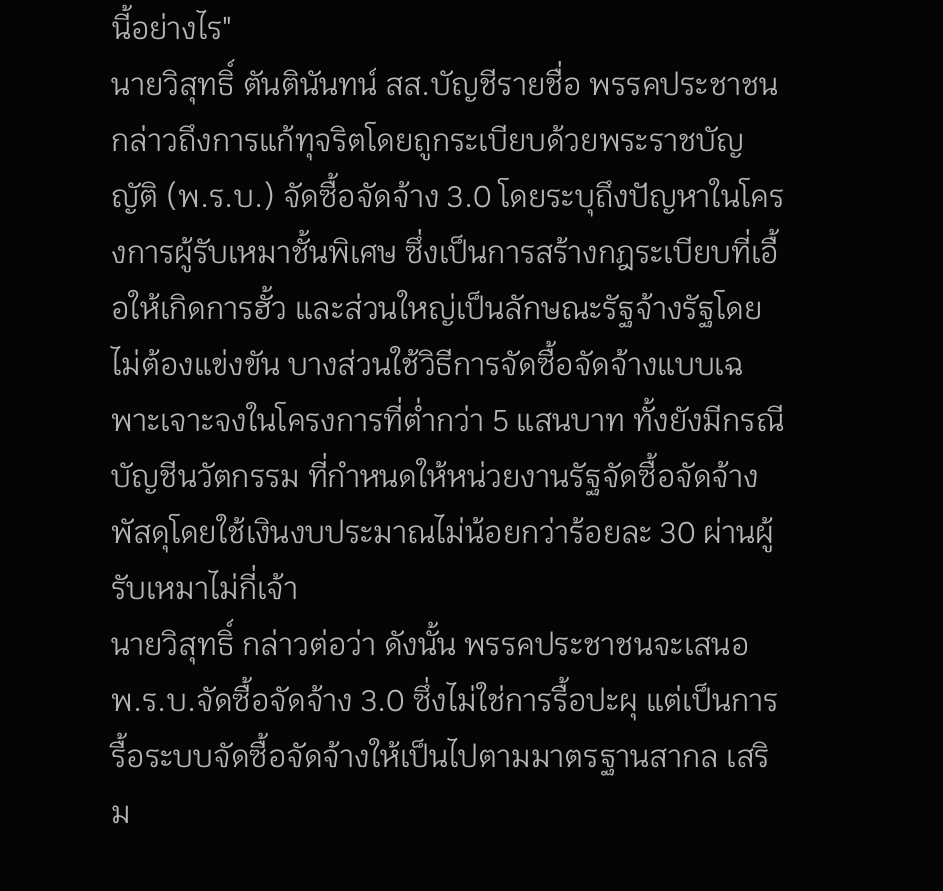นี้อย่างไร"
นายวิสุทธิ์ ตันตินันทน์ สส.บัญชีรายชื่อ พรรคประชาชน กล่าวถึงการแก้ทุจริตโดยถูกระเบียบด้วยพระราชบัญญัติ (พ.ร.บ.) จัดซื้อจัดจ้าง 3.0 โดยระบุถึงปัญหาในโครงการผู้รับเหมาชั้นพิเศษ ซึ่งเป็นการสร้างกฎระเบียบที่เอื้อให้เกิดการฮั้ว และส่วนใหญ่เป็นลักษณะรัฐจ้างรัฐโดยไม่ต้องแข่งขัน บางส่วนใช้วิธีการจัดซื้อจัดจ้างแบบเฉพาะเจาะจงในโครงการที่ต่ำกว่า 5 แสนบาท ทั้งยังมีกรณีบัญชีนวัตกรรม ที่กำหนดให้หน่วยงานรัฐจัดซื้อจัดจ้างพัสดุโดยใช้เงินงบประมาณไม่น้อยกว่าร้อยละ 30 ผ่านผู้รับเหมาไม่กี่เจ้า
นายวิสุทธิ์ กล่าวต่อว่า ดังนั้น พรรคประชาชนจะเสนอ พ.ร.บ.จัดซื้อจัดจ้าง 3.0 ซึ่งไม่ใช่การรื้อปะผุ แต่เป็นการรื้อระบบจัดซื้อจัดจ้างให้เป็นไปตามมาตรฐานสากล เสริม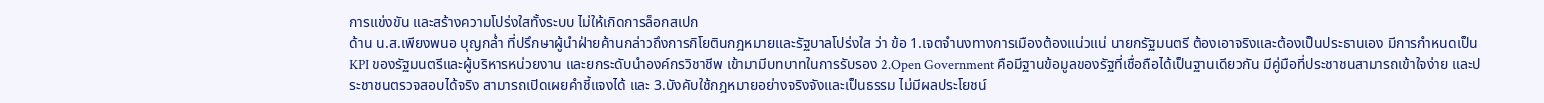การแข่งขัน และสร้างความโปร่งใสทั้งระบบ ไม่ให้เกิดการล็อกสเปก
ด้าน น.ส.เพียงพนอ บุญกล่ำ ที่ปรึกษาผู้นำฝ่ายค้านกล่าวถึงการกิโยตินกฎหมายและรัฐบาลโปร่งใส ว่า ข้อ 1.เจตจำนงทางการเมืองต้องแน่วแน่ นายกรัฐมนตรี ต้องเอาจริงและต้องเป็นประธานเอง มีการกำหนดเป็น KPI ของรัฐมนตรีและผู้บริหารหน่วยงาน และยกระดับนำองค์กรวิชาชีพ เข้ามามีบทบาทในการรับรอง 2.Open Government คือมีฐานข้อมูลของรัฐที่เชื่อถือได้เป็นฐานเดียวกัน มีคู่มือที่ประชาชนสามารถเข้าใจง่าย และประชาชนตรวจสอบได้จริง สามารถเปิดเผยคำชี้แจงได้ และ 3.บังคับใช้กฎหมายอย่างจริงจังและเป็นธรรม ไม่มีผลประโยชน์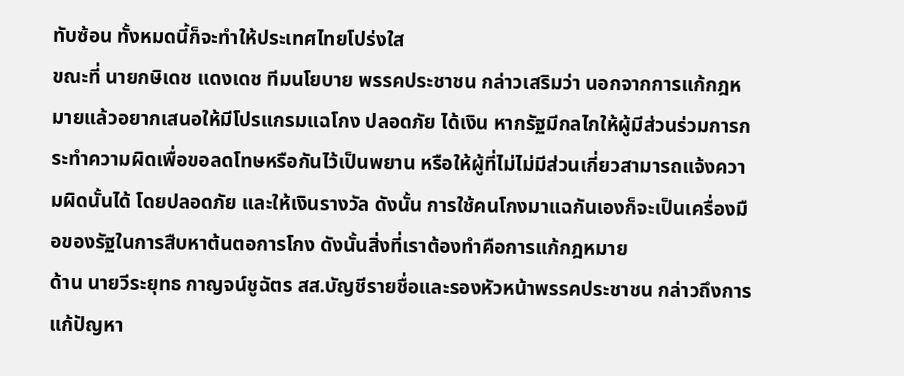ทับซ้อน ทั้งหมดนี้ก็จะทำให้ประเทศไทยโปร่งใส
ขณะที่ นายกษิเดช แดงเดช ทีมนโยบาย พรรคประชาชน กล่าวเสริมว่า นอกจากการแก้กฎหมายแล้วอยากเสนอให้มีโปรแกรมแฉโกง ปลอดภัย ได้เงิน หากรัฐมีกลไกให้ผู้มีส่วนร่วมการกระทำความผิดเพื่อขอลดโทษหรือกันไว้เป็นพยาน หรือให้ผู้ที่ไม่ไม่มีส่วนเกี่ยวสามารถแจ้งความผิดนั้นได้ โดยปลอดภัย และให้เงินรางวัล ดังนั้น การใช้คนโกงมาแฉกันเองก็จะเป็นเครื่องมือของรัฐในการสืบหาต้นตอการโกง ดังนั้นสิ่งที่เราต้องทำคือการแก้กฎหมาย
ด้าน นายวีระยุทธ กาญจน์ชูฉัตร สส.บัญชีรายชื่อและรองหัวหน้าพรรคประชาชน กล่าวถึงการแก้ปัญหา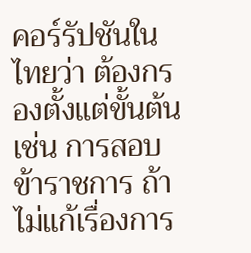คอร์รัปชันในไทยว่า ต้องกรองตั้งแต่ขั้นต้นเช่น การสอบข้าราชการ ถ้าไม่แก้เรื่องการ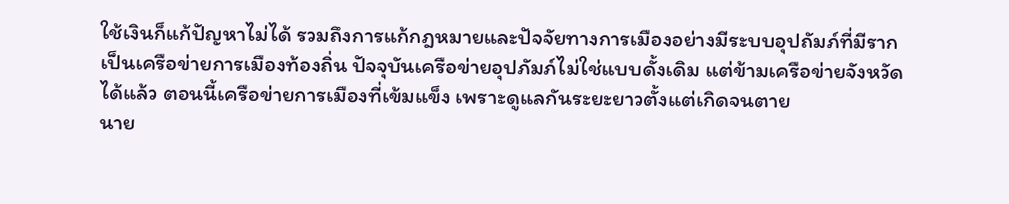ใช้เงินก็แก้ปัญหาไม่ได้ รวมถึงการแก้กฎหมายและปัจจัยทางการเมืองอย่างมีระบบอุปถัมภ์ที่มีรากเป็นเครือข่ายการเมืองท้องถิ่น ปัจจุบันเครือข่ายอุปภัมภ์ไม่ใช่แบบดั้งเดิม แต่ข้ามเครือข่ายจังหวัดได้แล้ว ตอนนี้เครือข่ายการเมืองที่เข้มแข็ง เพราะดูแลกันระยะยาวตั้งแต่เกิดจนตาย
นาย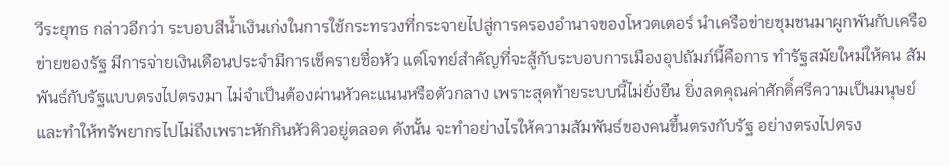วีระยุทธ กล่าวอีกว่า ระบอบสีน้ำเงินเก่งในการใช้กระทรวงที่กระจายไปสู่การครองอำนาจของโหวตเตอร์ นำเครือข่ายชุมชนมาผูกพันกับเครือข่ายของรัฐ มีการจ่ายเงินเดือนประจำมีการเช็ครายชื่อหัว แต่โจทย์สำคัญที่จะสู้กับระบอบการเมืองอุปถัมภ์นี้คือการ ทำรัฐสมัยใหม่ให้คน สัมพันธ์กับรัฐแบบตรงไปตรงมา ไม่จำเป็นต้องผ่านหัวคะแนนหรือตัวกลาง เพราะสุดท้ายระบบนี้ไม่ยั่งยืน ยิ่งลดคุณค่าศักดิ์ศรีความเป็นมนุษย์ และทำให้ทรัพยากรไปไม่ถึงเพราะหักกินหัวคิวอยู่ตลอด ดังนั้น จะทำอย่างไรให้ความสัมพันธ์ของคนขึ้นตรงกับรัฐ อย่างตรงไปตรง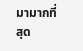มามากที่สุด